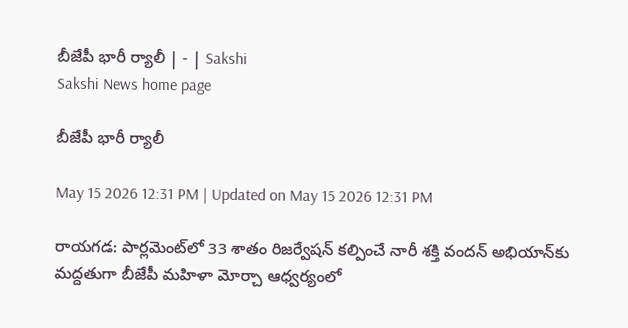బీజేపీ భారీ ర్యాలీ | - | Sakshi
Sakshi News home page

బీజేపీ భారీ ర్యాలీ

May 15 2026 12:31 PM | Updated on May 15 2026 12:31 PM

రాయగడ: పార్లమెంట్‌లో 33 శాతం రిజర్వేషన్‌ కల్పించే నారీ శక్తి వందన్‌ అభియాన్‌కు మద్దతుగా బీజేపీ మహిళా మోర్చా ఆధ్వర్యంలో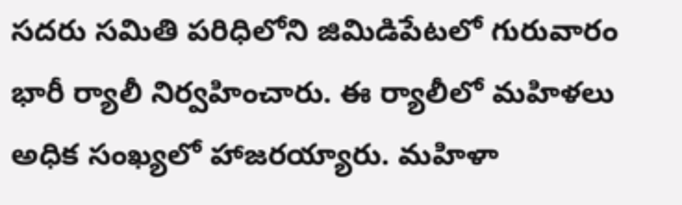సదరు సమితి పరిధిలోని జిమిడిపేటలో గురువారం భారీ ర్యాలీ నిర్వహించారు. ఈ ర్యాలీలో మహిళలు అధిక సంఖ్యలో హాజరయ్యారు. మహిళా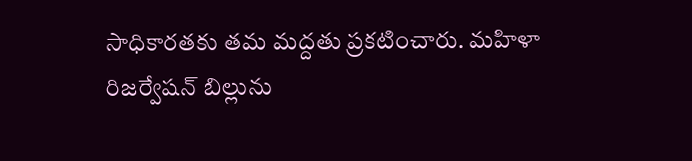సాధికారతకు తమ మద్దతు ప్రకటించారు. మహిళా రిజర్వేషన్‌ బిల్లును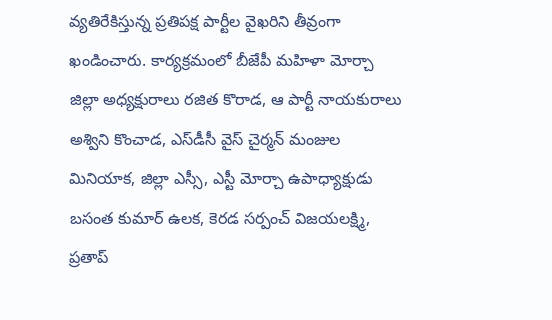వ్యతిరేకిస్తున్న ప్రతిపక్ష పార్టీల వైఖరిని తీవ్రంగా ఖండించారు. కార్యక్రమంలో బీజేపీ మహిళా మోర్చా జిల్లా అధ్యక్షురాలు రజిత కొరాడ, ఆ పార్టీ నాయకురాలు అశ్విని కొంచాడ, ఎస్‌డీసీ వైస్‌ చైర్మన్‌ మంజుల మినియాక, జిల్లా ఎస్సీ, ఎస్టీ మోర్చా ఉపాధ్యాక్షుడు బసంత కుమార్‌ ఉలక, కెరడ సర్పంచ్‌ విజయలక్ష్మి, ప్రతాప్‌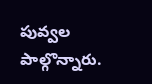పువ్వల పాల్గొన్నారు.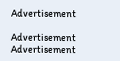Advertisement

Advertisement
Advertisement